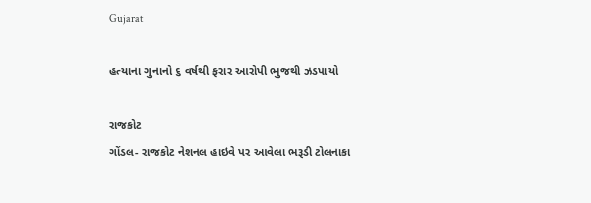Gujarat

હત્યાના ગુનાનો ૬ વર્ષથી ફરાર આરોપી ભુજથી ઝડપાયો

રાજકોટ
ગોંડલ- રાજકોટ નેશનલ હાઇવે પર આવેલા ભરૂડી ટોલનાકા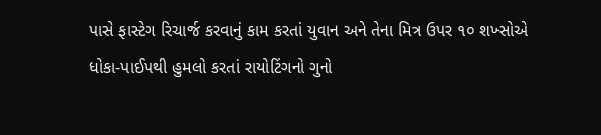પાસે ફાસ્ટેગ રિચાર્જ કરવાનું કામ કરતાં યુવાન અને તેના મિત્ર ઉપર ૧૦ શખ્સોએ ધોકા-પાઈપથી હુમલો કરતાં રાયોટિંગનો ગુનો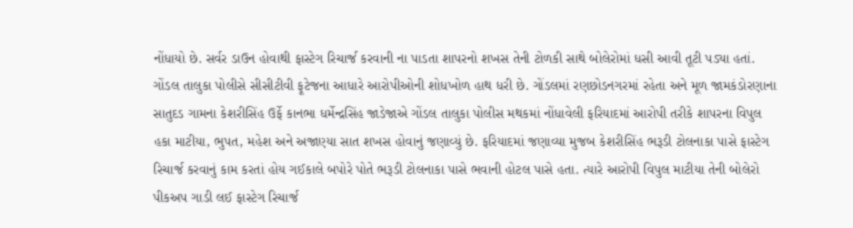નોંધાયો છે. સર્વર ડાઉન હોવાથી ફાસ્ટેગ રિચાર્જ કરવાની ના પાડતા શાપરનો શખસ તેની ટોળકી સાથે બોલેરોમાં ધસી આવી તૂટી પડ્યા હતાં. ગોંડલ તાલુકા પોલીસે સીસીટીવી ફૂટેજના આધારે આરોપીઓની શોધખોળ હાથ ધરી છે. ગોંડલમાં રણછોડનગરમાં રહેતા અને મૂળ જામકંડોરણાના સાતુદડ ગામના કેશરીસિંહ ઉર્ફે કાનભા ધર્મેન્દ્રસિંહ જાડેજાએ ગોંડલ તાલુકા પોલીસ મથકમાં નોંધાવેલી ફરિયાદમાં આરોપી તરીકે શાપરના વિપુલ હકા માટીયા, ભુપત, મહેશ અને અજાણ્યા સાત શખસ હોવાનું જણાવ્યું છે. ફરિયાદમાં જણાવ્યા મુજબ કેશરીસિંહ ભરૂડી ટોલનાકા પાસે ફાસ્ટેગ રિચાર્જ કરવાનું કામ કરતાં હોય ગઈકાલે બપોરે પોતે ભરૂડી ટોલનાકા પાસે ભવાની હોટલ પાસે હતા. ત્યારે આરોપી વિપુલ માટીયા તેની બોલેરો પીકઅપ ગાડી લઈ ફાસ્ટેગ રિચાર્જ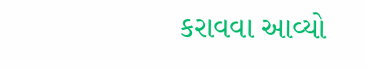કરાવવા આવ્યો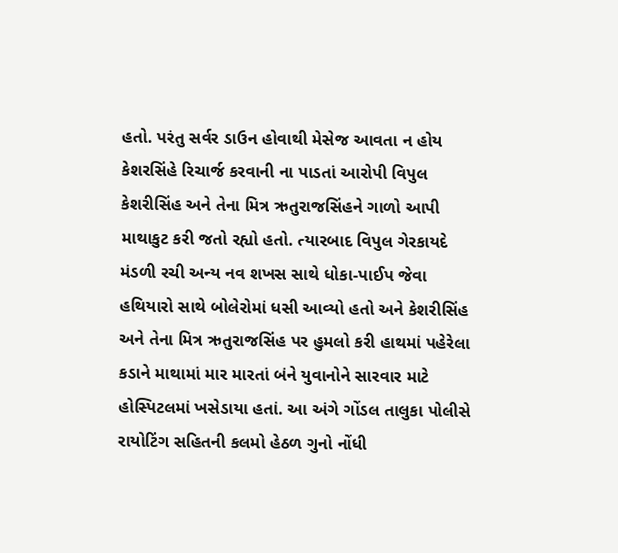હતો. પરંતુ સર્વર ડાઉન હોવાથી મેસેજ આવતા ન હોય કેશરસિંહે રિચાર્જ કરવાની ના પાડતાં આરોપી વિપુલ કેશરીસિંહ અને તેના મિત્ર ઋતુરાજસિંહને ગાળો આપી માથાકુટ કરી જતો રહ્યો હતો. ત્યારબાદ વિપુલ ગેરકાયદે મંડળી રચી અન્ય નવ શખસ સાથે ધોકા-પાઈપ જેવા હથિયારો સાથે બોલેરોમાં ધસી આવ્યો હતો અને કેશરીસિંહ અને તેના મિત્ર ઋતુરાજસિંહ પર હુમલો કરી હાથમાં પહેરેલા કડાને માથામાં માર મારતાં બંને યુવાનોને સારવાર માટે હોસ્પિટલમાં ખસેડાયા હતાં. આ અંગે ગોંડલ તાલુકા પોલીસે રાયોટિંગ સહિતની કલમો હેઠળ ગુનો નોંધી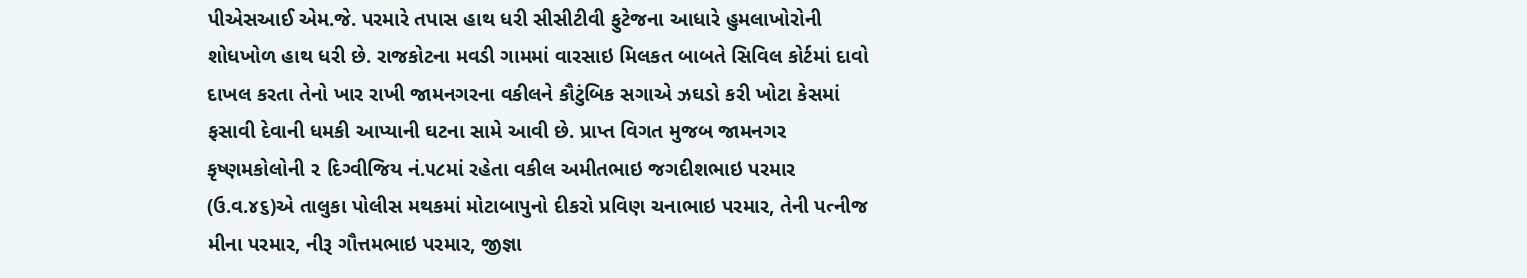પીએસઆઈ એમ.જે. પરમારે તપાસ હાથ ધરી સીસીટીવી ફુટેજના આધારે હુમલાખોરોની શોધખોળ હાથ ધરી છે. રાજકોટના મવડી ગામમાં વારસાઇ મિલકત બાબતે સિવિલ કોર્ટમાં દાવો દાખલ કરતા તેનો ખાર રાખી જામનગરના વકીલને કૌટુંબિક સગાએ ઝઘડો કરી ખોટા કેસમાં ફસાવી દેવાની ધમકી આપ્યાની ઘટના સામે આવી છે. પ્રાપ્ત વિગત મુજબ જામનગર કૃષ્ણમકોલોની ૨ દિગ્વીજિય નં.૫૮માં રહેતા વકીલ અમીતભાઇ જગદીશભાઇ પરમાર (ઉ.વ.૪૬)એ તાલુકા પોલીસ મથકમાં મોટાબાપુનો દીકરો પ્રવિણ ચનાભાઇ પરમાર, તેની પત્નીજ મીના પરમાર, નીરૂ ગૌત્તમભાઇ પરમાર, જીજ્ઞા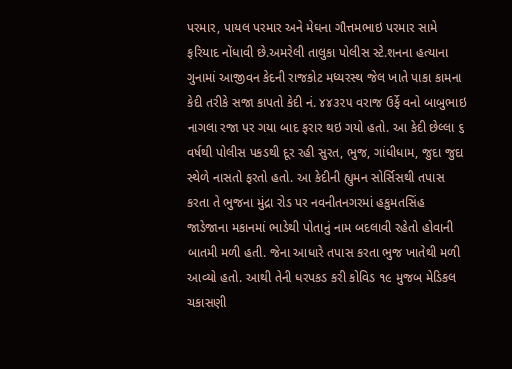પરમાર, પાયલ પરમાર અને મેઘના ગૌત્તમભાઇ પરમાર સામે ફરિયાદ નોંધાવી છે.અમરેલી તાલુકા પોલીસ સ્ટે.શનના હત્યાના ગુનામાં આજીવન કેદની રાજકોટ મધ્યરસ્થ જેલ ખાતે પાકા કામના કેદી તરીકે સજા કાપતો કેદી નં. ૪૪૩૨૫ વરાજ ઉર્ફે વનો બાબુભાઇ નાગલા રજા પર ગયા બાદ ફરાર થઇ ગયો હતો. આ કેદી છેલ્લા ૬ વર્ષથી પોલીસ પકડથી દૂર રહી સુરત, ભુજ, ગાંધીધામ, જુદા જુદા સ્થેળે નાસતો ફરતો હતો. આ કેદીની હ્યુમન સોર્સિસથી તપાસ કરતા તે ભુજના મુંદ્રા રોડ પર નવનીતનગરમાં હકુમતસિંહ જાડેજાના મકાનમાં ભાડેથી પોતાનું નામ બદલાવી રહેતો હોવાની બાતમી મળી હતી. જેના આધારે તપાસ કરતા ભુજ ખાતેથી મળી આવ્યો હતો. આથી તેની ધરપકડ કરી કોવિડ ૧૯ મુજબ મેડિકલ ચકાસણી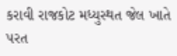કરાવી રાજકોટ મધ્યુસ્થત જેલ ખાતે પરત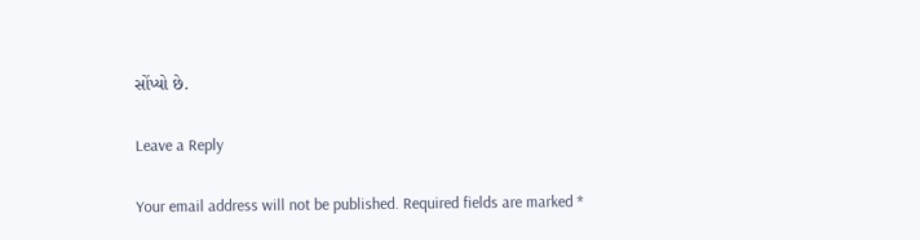સોંપ્યો છે.

Leave a Reply

Your email address will not be published. Required fields are marked *